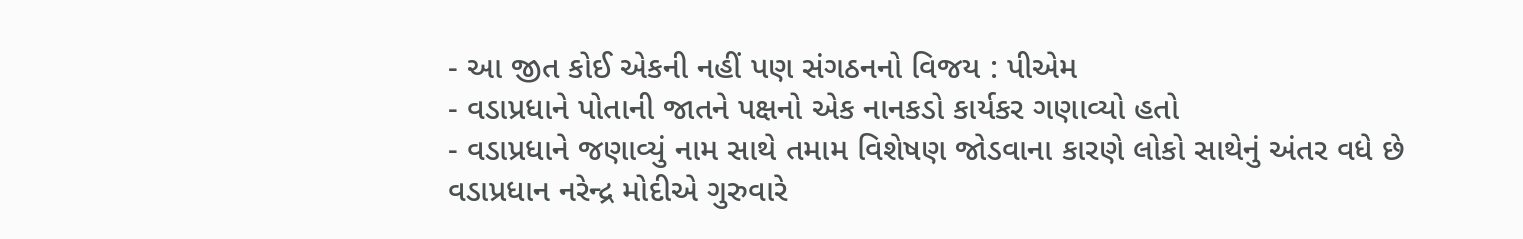- આ જીત કોઈ એકની નહીં પણ સંગઠનનો વિજય : પીએમ
- વડાપ્રધાને પોતાની જાતને પક્ષનો એક નાનકડો કાર્યકર ગણાવ્યો હતો
- વડાપ્રધાને જણાવ્યું નામ સાથે તમામ વિશેષણ જોડવાના કારણે લોકો સાથેનું અંતર વધે છે
વડાપ્રધાન નરેન્દ્ર મોદીએ ગુરુવારે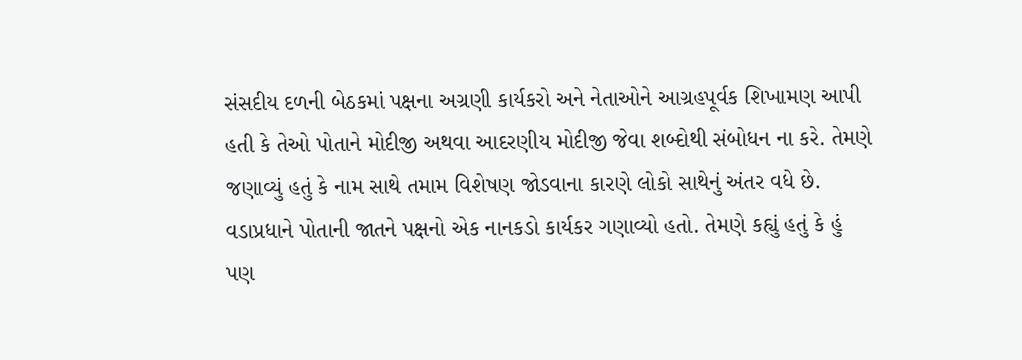સંસદીય દળની બેઠકમાં પક્ષના અગ્રણી કાર્યકરો અને નેતાઓને આગ્રહપૂર્વક શિખામણ આપી હતી કે તેઓ પોતાને મોદીજી અથવા આદરણીય મોદીજી જેવા શબ્દોથી સંબોધન ના કરે. તેમણે જણાવ્યું હતું કે નામ સાથે તમામ વિશેષણ જોડવાના કારણે લોકો સાથેનું અંતર વધે છે. વડાપ્રધાને પોતાની જાતને પક્ષનો એક નાનકડો કાર્યકર ગણાવ્યો હતો. તેમણે કહ્યું હતું કે હું પણ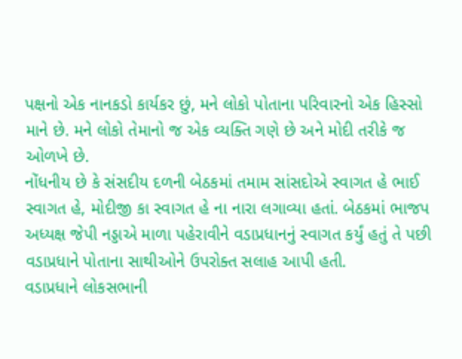પક્ષનો એક નાનકડો કાર્યકર છું, મને લોકો પોતાના પરિવારનો એક હિસ્સો માને છે. મને લોકો તેમાનો જ એક વ્યક્તિ ગણે છે અને મોદી તરીકે જ ઓળખે છે.
નોંધનીય છે કે સંસદીય દળની બેઠકમાં તમામ સાંસદોએ સ્વાગત હે ભાઈ સ્વાગત હે, મોદીજી કા સ્વાગત હે ના નારા લગાવ્યા હતાં. બેઠકમાં ભાજપ અધ્યક્ષ જેપી નડ્ડાએ માળા પહેરાવીને વડાપ્રધાનનું સ્વાગત કર્યું હતું તે પછી વડાપ્રધાને પોતાના સાથીઓને ઉપરોક્ત સલાહ આપી હતી.
વડાપ્રધાને લોકસભાની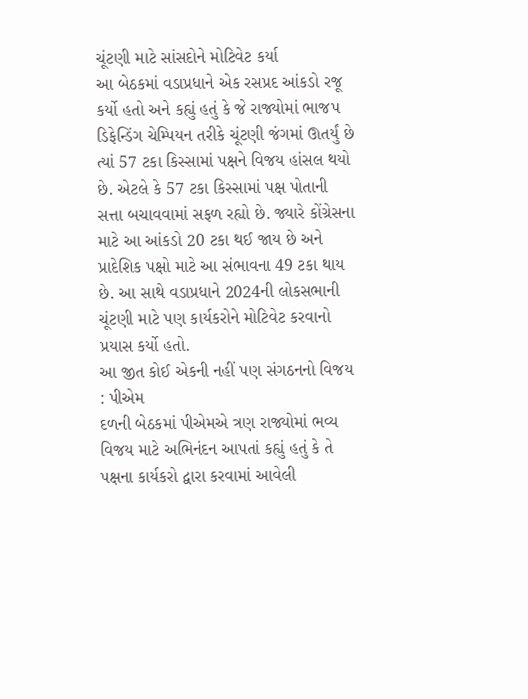ચૂંટણી માટે સાંસદોને મોટિવેટ કર્યા
આ બેઠકમાં વડાપ્રધાને એક રસપ્રદ આંકડો રજૂ કર્યો હતો અને કહ્યું હતું કે જે રાજ્યોમાં ભાજપ ડિફેન્ડિંગ ચેમ્પિયન તરીકે ચૂંટણી જંગમાં ઊતર્યું છે ત્યાં 57 ટકા કિસ્સામાં પક્ષને વિજય હાંસલ થયો છે. એટલે કે 57 ટકા કિસ્સામાં પક્ષ પોતાની સત્તા બચાવવામાં સફળ રહ્યો છે. જ્યારે કોંગ્રેસના માટે આ આંકડો 20 ટકા થઈ જાય છે અને પ્રાદેશિક પક્ષો માટે આ સંભાવના 49 ટકા થાય છે. આ સાથે વડાપ્રધાને 2024ની લોકસભાની ચૂંટણી માટે પણ કાર્યકરોને મોટિવેટ કરવાનો પ્રયાસ કર્યો હતો.
આ જીત કોઈ એકની નહીં પણ સંગઠનનો વિજય : પીએમ
દળની બેઠકમાં પીએમએ ત્રણ રાજ્યોમાં ભવ્ય વિજય માટે અભિનંદન આપતાં કહ્યું હતું કે તે પક્ષના કાર્યકરો દ્વારા કરવામાં આવેલી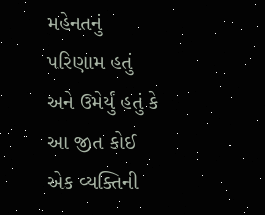મહેનતનું પરિણામ હતું અને ઉમેર્યું હતું કે આ જીત કોઈ એક વ્યક્તિની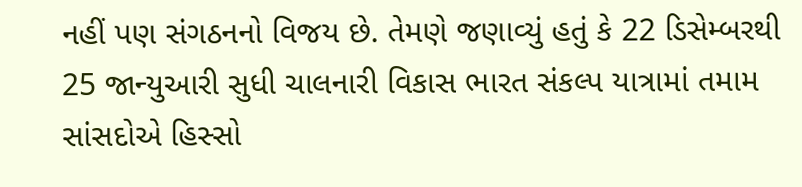નહીં પણ સંગઠનનો વિજય છે. તેમણે જણાવ્યું હતું કે 22 ડિસેમ્બરથી 25 જાન્યુઆરી સુધી ચાલનારી વિકાસ ભારત સંકલ્પ યાત્રામાં તમામ સાંસદોએ હિસ્સો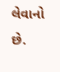લેવાનો છે.